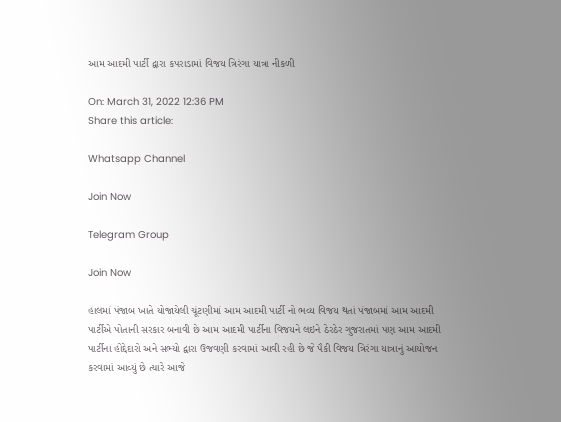આમ આદમી પાર્ટી દ્વારા કપરાડામાં વિજય ત્રિરંગા યાત્રા નીકળી

On: March 31, 2022 12:36 PM
Share this article:

Whatsapp Channel

Join Now

Telegram Group

Join Now

હાલમાં પંજાબ ખાતે યોજાયેલી ચૂંટણીમાં આમ આદમી પાર્ટી નો ભવ્ય વિજય થતાં પંજાબમાં આમ આદમી પાર્ટીએ પોતાની સરકાર બનાવી છે આમ આદમી પાર્ટીના વિજયને લઇને ઠેરઠેર ગુજરાતમાં પણ આમ આદમી પાર્ટીના હોદ્દેદારો અને સભ્યો દ્વારા ઉજવણી કરવામાં આવી રહી છે જે પૈકી વિજય ત્રિરંગા યાત્રાનું આયોજન કરવામાં આવ્યું છે ત્યારે આજે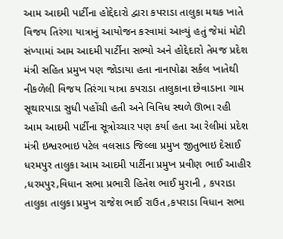આમ આદમી પાર્ટીના હોદ્દેદારો દ્વારા કપરાડા તાલુકા મથક ખાતે વિજય તિરંગા યાત્રાનું આયોજન કરવામાં આવ્યું હતું જેમાં મોટી સંખ્યામાં આમ આદમી પાર્ટીના સભ્યો અને હોદ્દેદારો તેમજ પ્રદેશ મંત્રી સહિત પ્રમુખ પણ જોડાયા હતા નાનાપોઢા સર્કલ ખાતેથી નીકળેલી વિજય તિરંગા યાત્રા કપરાડા તાલુકાના છેવાડાના ગામ સૂથારપાડા સુધી પહોંચી હતી અને વિવિધ સ્થળે ઊભા રહી આમ આદમી પાર્ટીના સૂત્રોચ્ચાર પણ કર્યા હતા આ રેલીમાં પ્રદેશ મંત્રી ઇશ્વરભાઇ પટેલ વલસાડ જિલ્લા પ્રમુખ જીતુભાઇ દેસાઈ ધરમપુર તાલુકા આમ આદમી પાર્ટીના પ્રમુખ પ્રવીણ ભાઈ આહીર ,ધરમપુર,વિધાન સભા પ્રભારી હિતેશ ભાઈ મુરાની , કપરાડા તાલુકા તાલુકા પ્રમુખ રાજેશ ભાઈ રાઉત ,કપરાડા વિધાન સભા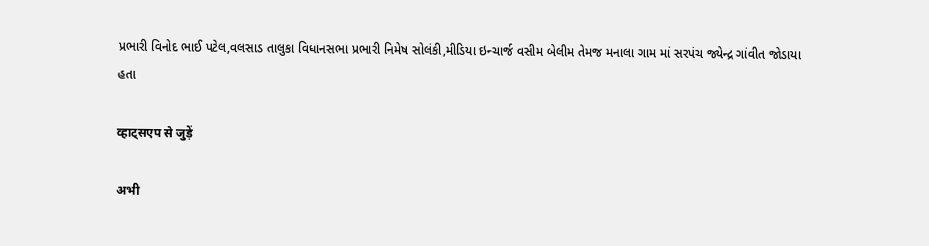પ્રભારી વિનોદ ભાઈ પટેલ,વલસાડ તાલુકા વિધાનસભા પ્રભારી નિમેષ સોલંકી,મીડિયા ઇન્ચાર્જ વસીમ બેલીમ તેમજ મનાલા ગામ માં સરપંચ જ્યેન્દ્ર ગાંવીત જોડાયા હતા

व्हाट्सएप से जुड़ें

अभी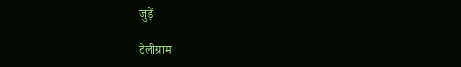जुड़ें

टेलीग्राम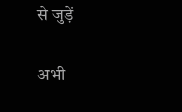से जुड़ें

अभी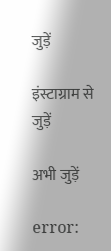जुड़ें

इंस्टाग्राम से जुड़ें

अभी जुड़ें

error: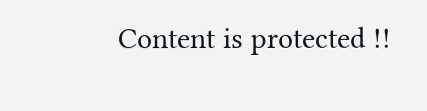Content is protected !!